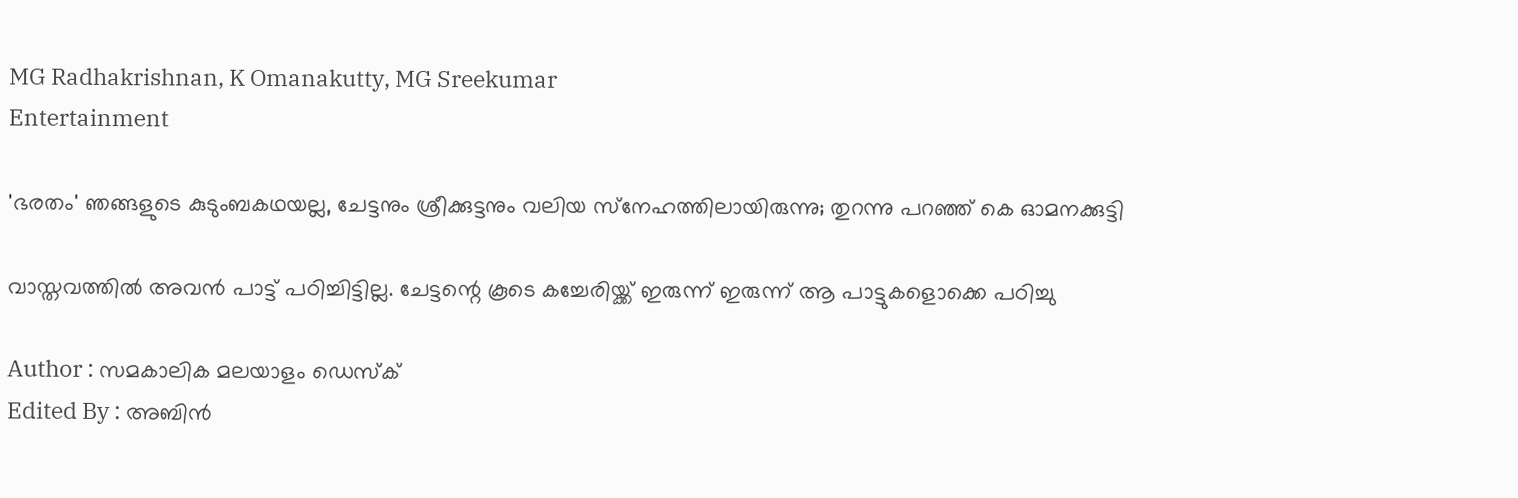MG Radhakrishnan, K Omanakutty, MG Sreekumar
Entertainment

'ഭരതം' ഞങ്ങളുടെ കുടുംബകഥയല്ല, ചേട്ടനും ശ്രീക്കുട്ടനും വലിയ സ്‌നേഹത്തിലായിരുന്നു; തുറന്നു പറഞ്ഞ് കെ ഓമനക്കുട്ടി

വാസ്തവത്തില്‍ അവന്‍ പാട്ട് പഠിച്ചിട്ടില്ല. ചേട്ടന്റെ കൂടെ കച്ചേരിയ്ക്ക് ഇരുന്ന് ഇരുന്ന് ആ പാട്ടുകളൊക്കെ പഠിച്ചു

Author : സമകാലിക മലയാളം ഡെസ്ക്
Edited By : അബിന്‍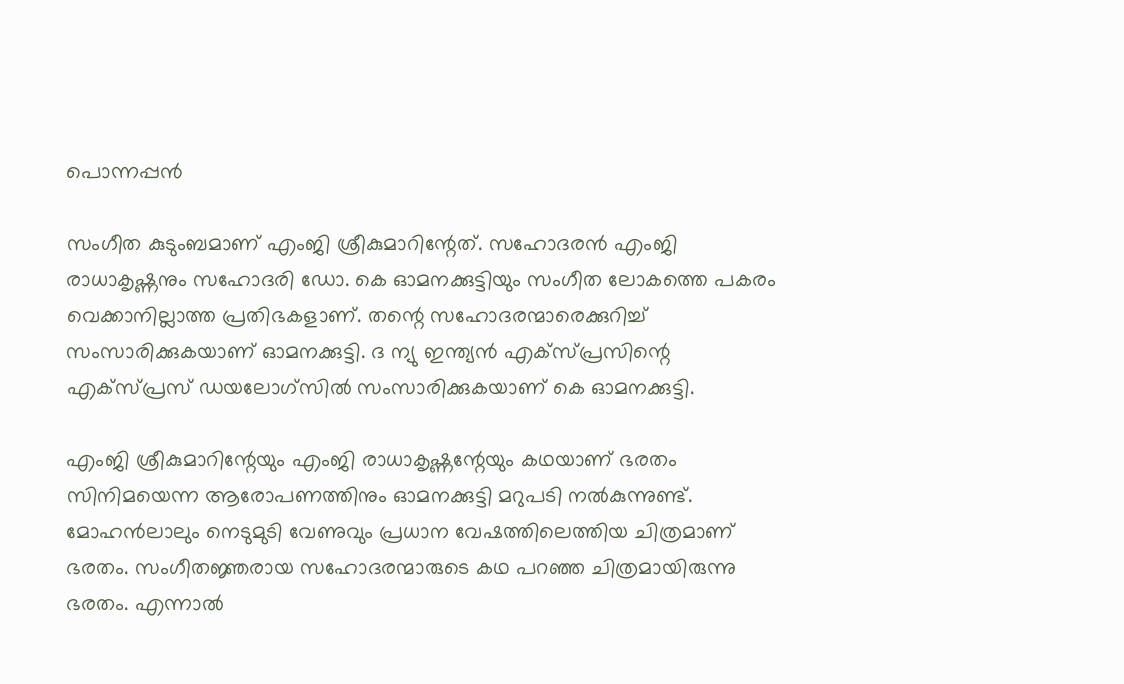പൊന്നപ്പന്‍

സംഗീത കുടുംബമാണ് എംജി ശ്രീകുമാറിന്റേത്. സഹോദരന്‍ എംജി രാധാകൃഷ്ണനും സഹോദരി ഡോ. കെ ഓമനക്കുട്ടിയും സംഗീത ലോകത്തെ പകരം വെക്കാനില്ലാത്ത പ്രതിഭകളാണ്. തന്റെ സഹോദരന്മാരെക്കുറിച്ച് സംസാരിക്കുകയാണ് ഓമനക്കുട്ടി. ദ ന്യു ഇന്ത്യന്‍ എക്‌സ്പ്രസിന്റെ എക്‌സ്പ്രസ് ഡയലോഗ്‌സില്‍ സംസാരിക്കുകയാണ് കെ ഓമനക്കുട്ടി.

എംജി ശ്രീകുമാറിന്റേയും എംജി രാധാകൃഷ്ണന്റേയും കഥയാണ് ഭരതം സിനിമയെന്ന ആരോപണത്തിനും ഓമനക്കുട്ടി മറുപടി നല്‍കുന്നുണ്ട്. മോഹന്‍ലാലും നെടുമുടി വേണുവും പ്രധാന വേഷത്തിലെത്തിയ ചിത്രമാണ് ഭരതം. സംഗീതജ്ഞരായ സഹോദരന്മാരുടെ കഥ പറഞ്ഞ ചിത്രമായിരുന്നു ഭരതം. എന്നാല്‍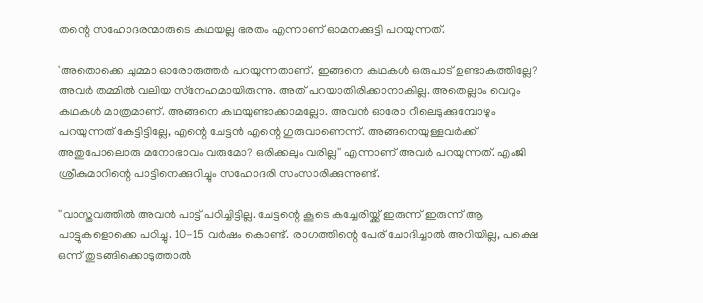തന്റെ സഹോദരന്മാരുടെ കഥയല്ല ഭരതം എന്നാണ് ഓമനക്കുട്ടി പറയുന്നത്.

'അതൊക്കെ ചുമ്മാ ഓരോരുത്തര്‍ പറയുന്നതാണ്. ഇങ്ങനെ കഥകള്‍ ഒരുപാട് ഉണ്ടാകത്തില്ലേ? അവര്‍ തമ്മില്‍ വലിയ സ്‌നേഹമായിരുന്നു. അത് പറയാതിരിക്കാനാകില്ല. അതെല്ലാം വെറും കഥകള്‍ മാത്രമാണ്. അങ്ങനെ കഥയുണ്ടാക്കാമല്ലോ. അവന്‍ ഓരോ റീലെടുക്കുമ്പോഴും പറയുന്നത് കേട്ടിട്ടില്ലേ, എന്റെ ചേട്ടന്‍ എന്റെ ഗുരുവാണെന്ന്. അങ്ങനെയുള്ളവര്‍ക്ക് അതുപോലൊരു മനോഭാവം വരുമോ? ഒരിക്കലും വരില്ല'' എന്നാണ് അവര്‍ പറയുന്നത്. എംജി ശ്രീകുമാറിന്റെ പാട്ടിനെക്കുറിച്ചും സഹോദരി സംസാരിക്കുന്നുണ്ട്.

''വാസ്തവത്തില്‍ അവന്‍ പാട്ട് പഠിച്ചിട്ടില്ല. ചേട്ടന്റെ കൂടെ കച്ചേരിയ്ക്ക് ഇരുന്ന് ഇരുന്ന് ആ പാട്ടുകളൊക്കെ പഠിച്ചു. 10-15 വര്‍ഷം കൊണ്ട്. രാഗത്തിന്റെ പേര് ചോദിച്ചാല്‍ അറിയില്ല, പക്ഷെ ഒന്ന് തുടങ്ങിക്കൊടുത്താല്‍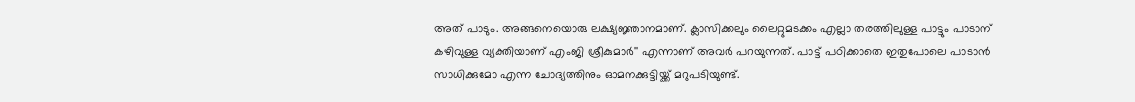അത് പാടും. അങ്ങനെയൊരു ലക്ഷ്യജ്ഞാനമാണ്. ക്ലാസിക്കലും ലൈറ്റുമടക്കം എല്ലാ തരത്തിലുള്ള പാട്ടും പാടാന് കഴിവുള്ള വ്യക്തിയാണ് എംജി ശ്രീകുമാര്‍'' എന്നാണ് അവര്‍ പറയുന്നത്. പാട്ട് പഠിക്കാതെ ഇതുപോലെ പാടാന്‍ സാധിക്കുമോ എന്ന ചോദ്യത്തിനും ഓമനക്കുട്ടിയ്ക്ക് മറുപടിയുണ്ട്.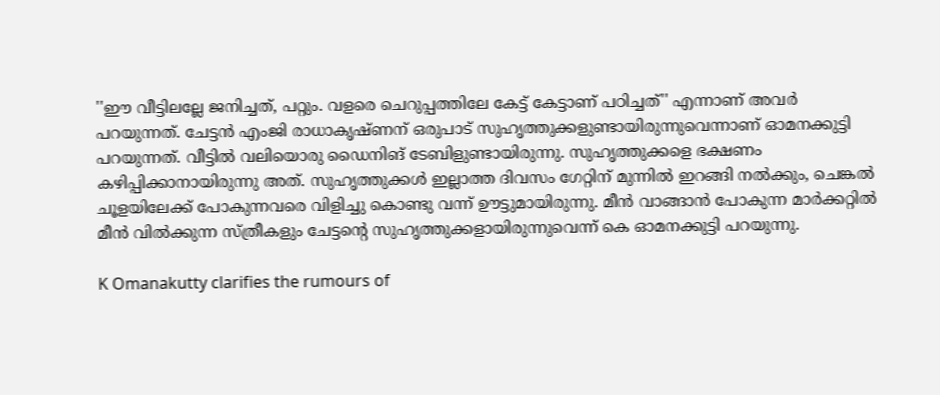''ഈ വീട്ടിലല്ലേ ജനിച്ചത്, പറ്റും. വളരെ ചെറുപ്പത്തിലേ കേട്ട് കേട്ടാണ് പഠിച്ചത്'' എന്നാണ് അവര്‍ പറയുന്നത്. ചേട്ടന്‍ എംജി രാധാകൃഷ്ണന് ഒരുപാട് സുഹൃത്തുക്കളുണ്ടായിരുന്നുവെന്നാണ് ഓമനക്കുട്ടി പറയുന്നത്. വീട്ടില്‍ വലിയൊരു ഡൈനിങ് ടേബിളുണ്ടായിരുന്നു. സുഹൃത്തുക്കളെ ഭക്ഷണം കഴിപ്പിക്കാനായിരുന്നു അത്. സുഹൃത്തുക്കള്‍ ഇല്ലാത്ത ദിവസം ഗേറ്റിന് മുന്നില്‍ ഇറങ്ങി നല്‍ക്കും, ചെങ്കല്‍ ചൂളയിലേക്ക് പോകുന്നവരെ വിളിച്ചു കൊണ്ടു വന്ന് ഊട്ടുമായിരുന്നു. മീന്‍ വാങ്ങാന്‍ പോകുന്ന മാര്‍ക്കറ്റില്‍ മീന്‍ വില്‍ക്കുന്ന സ്ത്രീകളും ചേട്ടന്റെ സുഹൃത്തുക്കളായിരുന്നുവെന്ന് കെ ഓമനക്കുട്ടി പറയുന്നു.

K Omanakutty clarifies the rumours of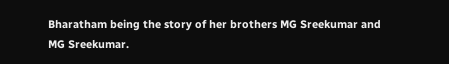Bharatham being the story of her brothers MG Sreekumar and MG Sreekumar.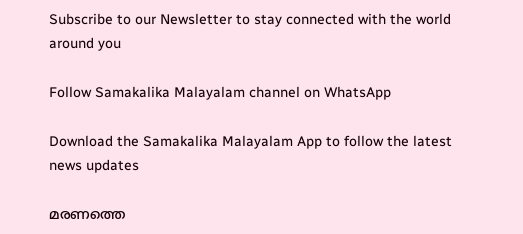Subscribe to our Newsletter to stay connected with the world around you

Follow Samakalika Malayalam channel on WhatsApp

Download the Samakalika Malayalam App to follow the latest news updates

മരണത്തെ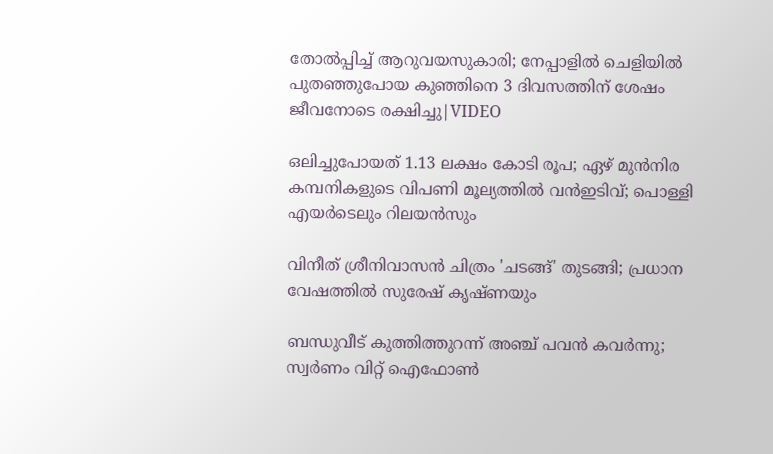തോൽപ്പിച്ച് ആറുവയസുകാരി; നേപ്പാളിൽ ചെളിയിൽ പുതഞ്ഞുപോയ കുഞ്ഞിനെ 3 ദിവസത്തിന് ശേഷം ജീവനോടെ രക്ഷിച്ചു|VIDEO

ഒലിച്ചുപോയത് 1.13 ലക്ഷം കോടി രൂപ; ഏഴ് മുന്‍നിര കമ്പനികളുടെ വിപണി മൂല്യത്തില്‍ വന്‍ഇടിവ്; പൊള്ളി എയര്‍ടെലും റിലയന്‍സും

വിനീത് ശ്രീനിവാസൻ ചിത്രം 'ചടങ്ങ്' തുടങ്ങി; പ്രധാന വേഷത്തില്‍ സുരേഷ് കൃഷ്ണയും

ബന്ധുവീട് കുത്തിത്തുറന്ന് അഞ്ച് പവൻ കവർന്നു; സ്വർണം വിറ്റ് ഐഫോൺ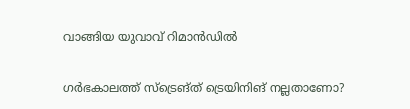വാങ്ങിയ യുവാവ് റിമാൻഡിൽ

ഗർഭകാലത്ത് സ്ട്രെങ്ത് ട്രെയിനിങ് നല്ലതാണോ?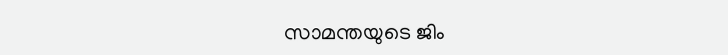സാമന്തയുടെ ജിം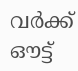വർക്ക് ഔട്ട്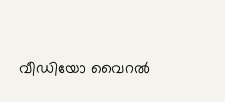വീഡിയോ വൈറൽ